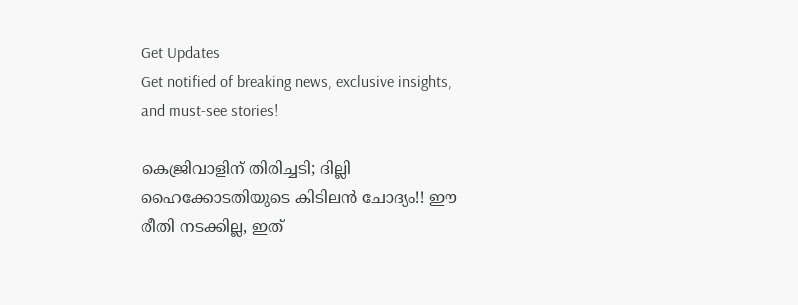Get Updates
Get notified of breaking news, exclusive insights, and must-see stories!

കെജ്രിവാളിന് തിരിച്ചടി; ദില്ലി ഹൈക്കോടതിയുടെ കിടിലന്‍ ചോദ്യം!! ഈ രീതി നടക്കില്ല, ഇത്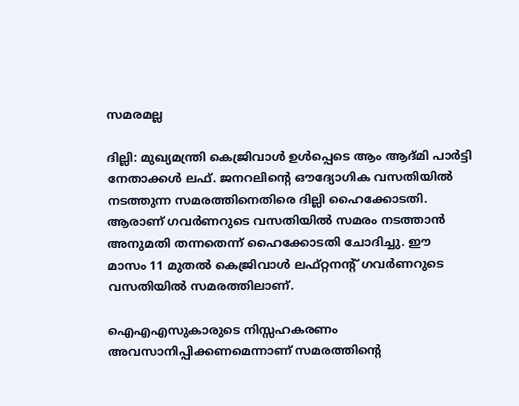സമരമല്ല

ദില്ലി: മുഖ്യമന്ത്രി കെജ്രിവാള്‍ ഉള്‍പ്പെടെ ആം ആദ്മി പാര്‍ട്ടി നേതാക്കള്‍ ലഫ്. ജനറലിന്റെ ഔദ്യോഗിക വസതിയില്‍ നടത്തുന്ന സമരത്തിനെതിരെ ദില്ലി ഹൈക്കോടതി. ആരാണ് ഗവര്‍ണറുടെ വസതിയില്‍ സമരം നടത്താന്‍ അനുമതി തന്നതെന്ന് ഹൈക്കോടതി ചോദിച്ചു. ഈ മാസം 11 മുതല്‍ കെജ്രിവാള്‍ ലഫ്റ്റനന്റ് ഗവര്‍ണറുടെ വസതിയില്‍ സമരത്തിലാണ്.

ഐഎഎസുകാരുടെ നിസ്സഹകരണം അവസാനിപ്പിക്കണമെന്നാണ് സമരത്തിന്റെ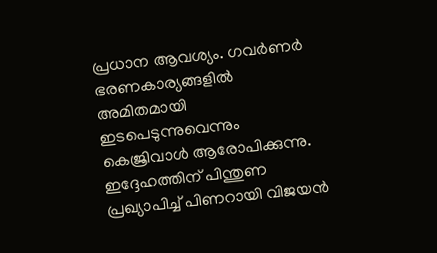പ്രധാന ആവശ്യം. ഗവര്‍ണര്‍ ഭരണകാര്യങ്ങളില്‍ അമിതമായി ഇടപെടുന്നുവെന്നും കെജ്രിവാള്‍ ആരോപിക്കുന്നു. ഇദ്ദേഹത്തിന് പിന്തുണ പ്രഖ്യാപിച്ച് പിണറായി വിജയന്‍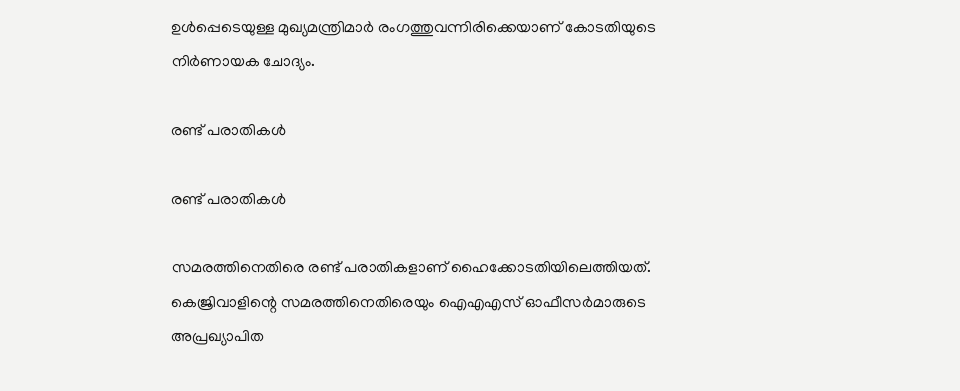ഉള്‍പ്പെടെയുള്ള മുഖ്യമന്ത്രിമാര്‍ രംഗത്തുവന്നിരിക്കെയാണ് കോടതിയുടെ നിര്‍ണായക ചോദ്യം.

രണ്ട് പരാതികള്‍

രണ്ട് പരാതികള്‍

സമരത്തിനെതിരെ രണ്ട് പരാതികളാണ് ഹൈക്കോടതിയിലെത്തിയത്. കെജ്രിവാളിന്റെ സമരത്തിനെതിരെയും ഐഎഎസ് ഓഫീസര്‍മാരുടെ അപ്രഖ്യാപിത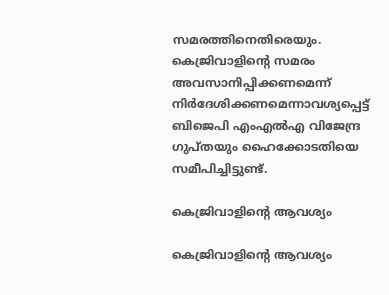സമരത്തിനെതിരെയും. കെജ്രിവാളിന്റെ സമരം അവസാനിപ്പിക്കണമെന്ന് നിര്‍ദേശിക്കണമെന്നാവശ്യപ്പെട്ട് ബിജെപി എംഎല്‍എ വിജേന്ദ്ര ഗുപ്തയും ഹൈക്കോടതിയെ സമീപിച്ചിട്ടുണ്ട്.

കെജ്രിവാളിന്റെ ആവശ്യം

കെജ്രിവാളിന്റെ ആവശ്യം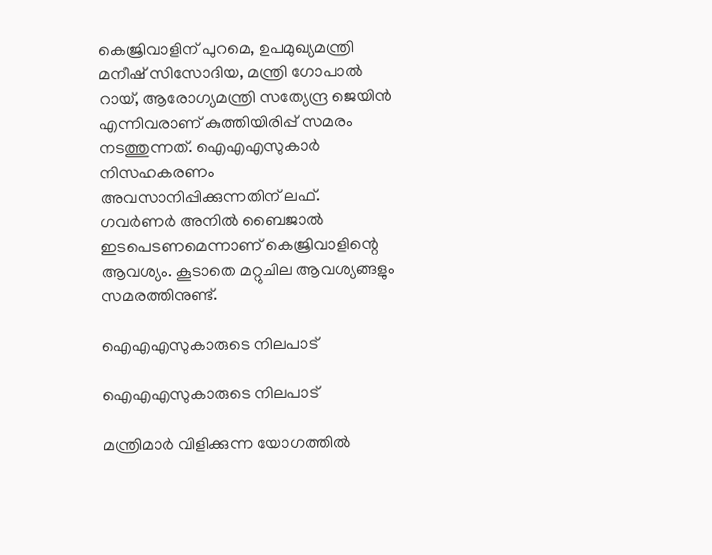കെജ്രിവാളിന് പുറമെ, ഉപമുഖ്യമന്ത്രി മനീഷ് സിസോദിയ, മന്ത്രി ഗോപാല്‍ റായ്, ആരോഗ്യമന്ത്രി സത്യേന്ദ്ര ജെയിന്‍ എന്നിവരാണ് കുത്തിയിരിപ്പ് സമരം നടത്തുന്നത്. ഐഎഎസുകാര്‍ നിസഹകരണം അവസാനിപ്പിക്കുന്നതിന് ലഫ്. ഗവര്‍ണര്‍ അനില്‍ ബൈജാല്‍ ഇടപെടണമെന്നാണ് കെജ്രിവാളിന്റെ ആവശ്യം. കൂടാതെ മറ്റുചില ആവശ്യങ്ങളും സമരത്തിനുണ്ട്.

ഐഎഎസുകാരുടെ നിലപാട്

ഐഎഎസുകാരുടെ നിലപാട്

മന്ത്രിമാര്‍ വിളിക്കുന്ന യോഗത്തില്‍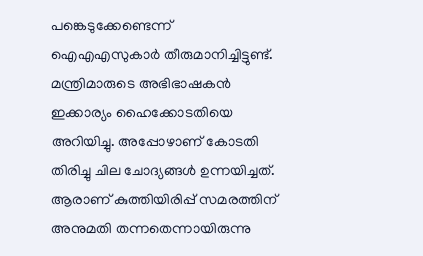പങ്കെടുക്കേണ്ടെന്ന് ഐഎഎസുകാര്‍ തീരുമാനിച്ചിട്ടുണ്ട്. മന്ത്രിമാരുടെ അഭിഭാഷകന്‍ ഇക്കാര്യം ഹൈക്കോടതിയെ അറിയിച്ചു. അപ്പോഴാണ് കോടതി തിരിച്ചു ചില ചോദ്യങ്ങള്‍ ഉന്നയിച്ചത്. ആരാണ് കുത്തിയിരിപ്പ് സമരത്തിന് അനുമതി തന്നതെന്നായിരുന്നു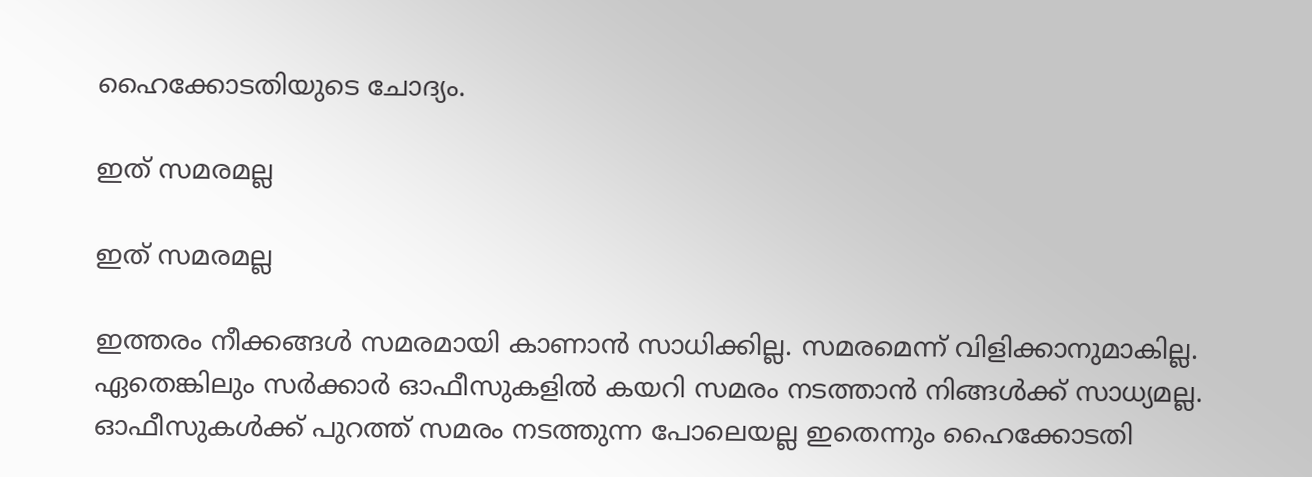ഹൈക്കോടതിയുടെ ചോദ്യം.

ഇത് സമരമല്ല

ഇത് സമരമല്ല

ഇത്തരം നീക്കങ്ങള്‍ സമരമായി കാണാന്‍ സാധിക്കില്ല. സമരമെന്ന് വിളിക്കാനുമാകില്ല. ഏതെങ്കിലും സര്‍ക്കാര്‍ ഓഫീസുകളില്‍ കയറി സമരം നടത്താന്‍ നിങ്ങള്‍ക്ക് സാധ്യമല്ല. ഓഫീസുകള്‍ക്ക് പുറത്ത് സമരം നടത്തുന്ന പോലെയല്ല ഇതെന്നും ഹൈക്കോടതി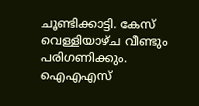ചൂണ്ടിക്കാട്ടി. കേസ് വെള്ളിയാഴ്ച വീണ്ടും പരിഗണിക്കും. ഐഎഎസ്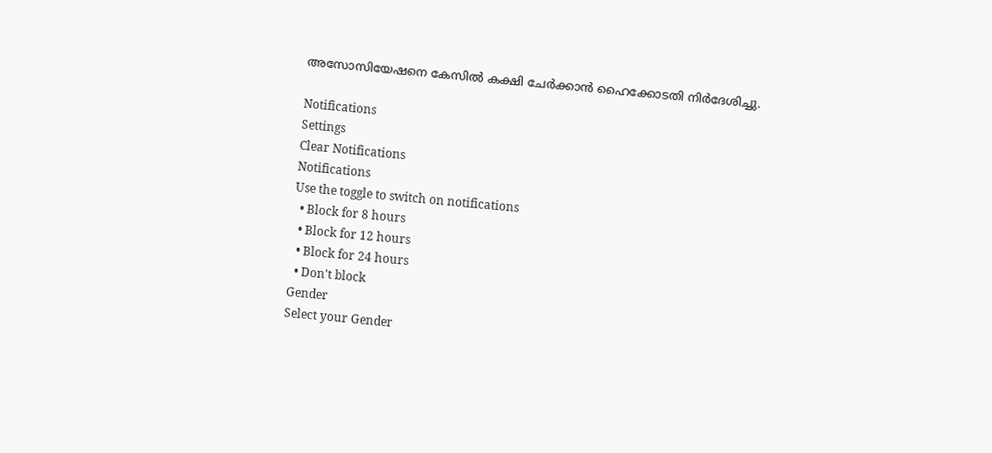അസോസിയേഷനെ കേസില്‍ കക്ഷി ചേര്‍ക്കാന്‍ ഹൈക്കോടതി നിര്‍ദേശിച്ചു.

Notifications
Settings
Clear Notifications
Notifications
Use the toggle to switch on notifications
  • Block for 8 hours
  • Block for 12 hours
  • Block for 24 hours
  • Don't block
Gender
Select your Gender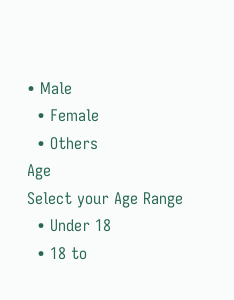• Male
  • Female
  • Others
Age
Select your Age Range
  • Under 18
  • 18 to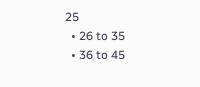25
  • 26 to 35
  • 36 to 45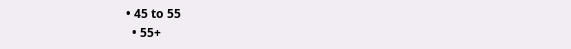• 45 to 55
  • 55+